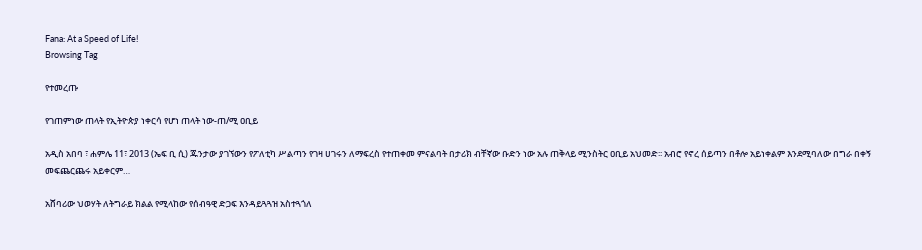Fana: At a Speed of Life!
Browsing Tag

የተመረጡ

የገጠምነው ጠላት የኢትዮጵያ ነቀርሳ የሆነ ጠላት ነው-ጠ/ሚ ዐቢይ

አዲስ አበባ ፣ ሐምሌ 11፣ 2013 (ኤፍ ቢ ሲ) ጁንታው ያገኘውን የፖለቲካ ሥልጣን የገዛ ሀገሩን ለማፍረስ የተጠቀመ ምናልባት በታሪክ ብቸኛው ቡድን ነው አሉ ጠቅላይ ሚንስትር ዐቢይ አህመድ፡፡ አብሮ የኖረ ሰይጣን በቶሎ አይነቀልም እንደሚባለው በግራ በቀኝ መፍጨርጨሩ አይቀርም…

አሸባሪው ህወሃት ለትግራይ ክልል የሚላከው የሰብዓዊ ድጋፍ እንዳይጓጓዝ አስተጓጎለ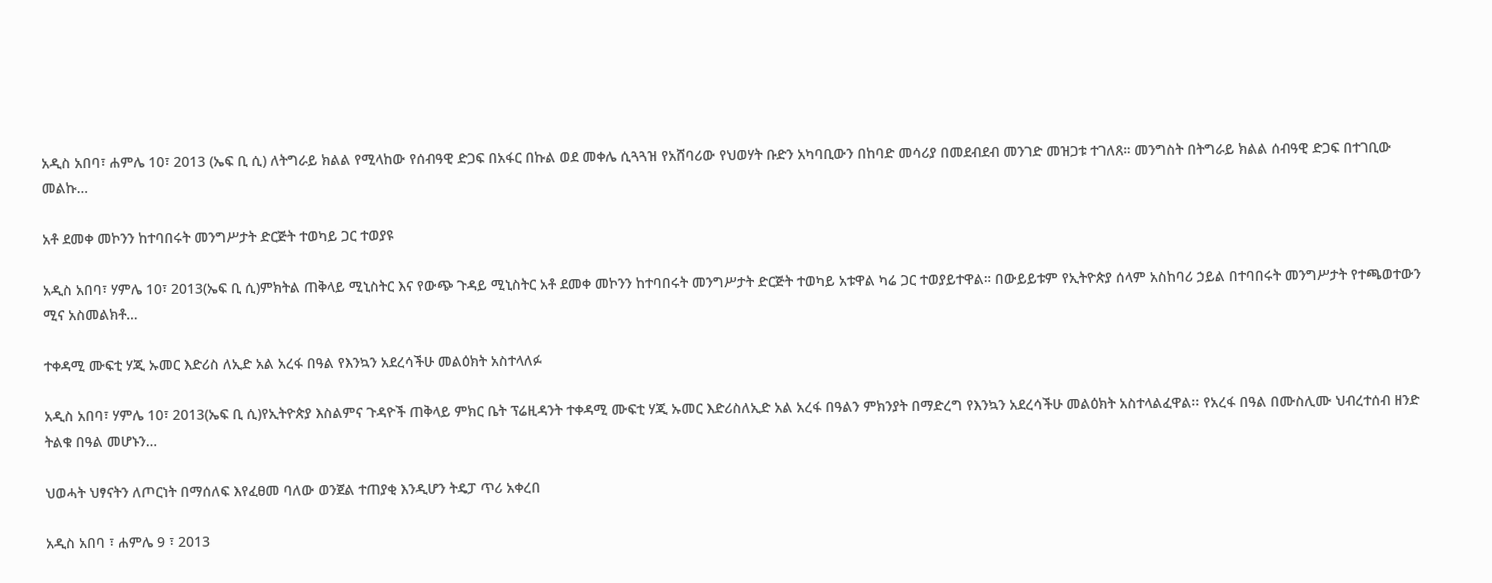አዲስ አበባ፣ ሐምሌ 10፣ 2013 (ኤፍ ቢ ሲ) ለትግራይ ክልል የሚላከው የሰብዓዊ ድጋፍ በአፋር በኩል ወደ መቀሌ ሲጓጓዝ የአሸባሪው የህወሃት ቡድን አካባቢውን በከባድ መሳሪያ በመደብደብ መንገድ መዝጋቱ ተገለጸ። መንግስት በትግራይ ክልል ሰብዓዊ ድጋፍ በተገቢው መልኩ…

አቶ ደመቀ መኮንን ከተባበሩት መንግሥታት ድርጅት ተወካይ ጋር ተወያዩ

አዲስ አበባ፣ ሃምሌ 10፣ 2013(ኤፍ ቢ ሲ)ምክትል ጠቅላይ ሚኒስትር እና የውጭ ጉዳይ ሚኒስትር አቶ ደመቀ መኮንን ከተባበሩት መንግሥታት ድርጅት ተወካይ አቱዋል ካሬ ጋር ተወያይተዋል። በውይይቱም የኢትዮጵያ ሰላም አስከባሪ ኃይል በተባበሩት መንግሥታት የተጫወተውን ሚና አስመልክቶ…

ተቀዳሚ ሙፍቲ ሃጂ ኡመር እድሪስ ለኢድ አል አረፋ በዓል የእንኳን አደረሳችሁ መልዕክት አስተላለፉ

አዲስ አበባ፣ ሃምሌ 10፣ 2013(ኤፍ ቢ ሲ)የኢትዮጵያ እስልምና ጉዳዮች ጠቅላይ ምክር ቤት ፕሬዚዳንት ተቀዳሚ ሙፍቲ ሃጂ ኡመር እድሪስለኢድ አል አረፋ በዓልን ምክንያት በማድረግ የእንኳን አደረሳችሁ መልዕክት አስተላልፈዋል፡፡ የአረፋ በዓል በሙስሊሙ ህብረተሰብ ዘንድ ትልቁ በዓል መሆኑን…

ህወሓት ህፃናትን ለጦርነት በማሰለፍ እየፈፀመ ባለው ወንጀል ተጠያቂ እንዲሆን ትዴፓ ጥሪ አቀረበ

አዲስ አበባ ፣ ሐምሌ 9 ፣ 2013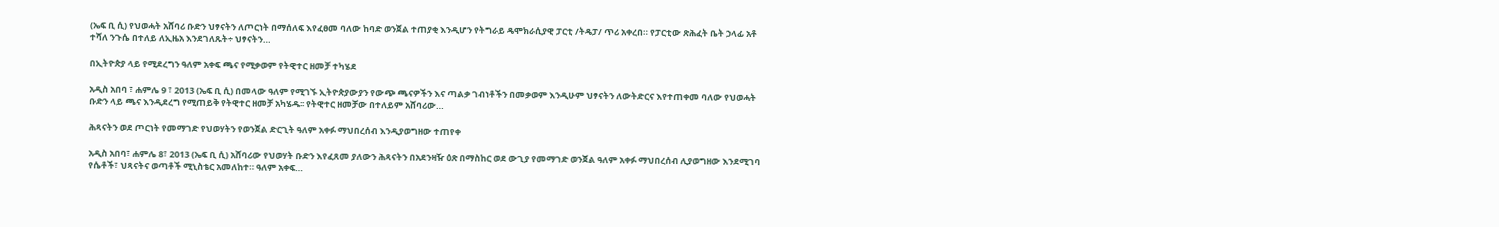(ኤፍ ቢ ሲ) የህወሓት አሸባሪ ቡድን ህፃናትን ለጦርነት በማሰለፍ እየፈፀመ ባለው ከባድ ወንጀል ተጠያቂ እንዲሆን የትግራይ ዴሞክራሲያዊ ፓርቲ /ትዴፓ/ ጥሪ አቀረበ። የፓርቲው ጽሕፈት ቤት ኃላፊ አቶ ተሻለ ንጉሴ በተለይ ለኢዜአ እንደገለጹት÷ ህፃናትን…

በኢትዮጵያ ላይ የሚደረግን ዓለም አቀፍ ጫና የሚቃወም የትዊተር ዘመቻ ተካሄደ

አዲስ አበባ ፣ ሐምሌ 9 ፣ 2013 (ኤፍ ቢ ሲ) በመላው ዓለም የሚገኙ ኢትዮጵያውያን የውጭ ጫናዎችን እና ጣልቃ ገብነቶችን በመቃወም እንዲሁም ህፃናትን ለውትድርና እየተጠቀመ ባለው የህወሓት ቡድን ላይ ጫና እንዲደረግ የሚጠይቅ የትዊተር ዘመቻ አካሄዱ፡፡ የትዊተር ዘመቻው በተለይም አሸባሪው…

ሕጻናትን ወደ ጦርነት የመማገድ የህወሃትን የወንጀል ድርጊት ዓለም አቀፉ ማህበረሰብ እንዲያወግዘው ተጠየቀ

አዲስ አበባ፣ ሐምሌ 8፣ 2013 (ኤፍ ቢ ሲ) አሸባሪው የህወሃት ቡድን እየፈጸመ ያለውን ሕጻናትን በአደንዛዥ ዕጽ በማስከር ወደ ውጊያ የመማገድ ወንጀል ዓለም አቀፉ ማህበረሰብ ሊያወግዘው እንደሚገባ የሴቶች፣ ህጻናትና ወጣቶች ሚኒስቴር አመለከተ። ዓለም አቀፍ…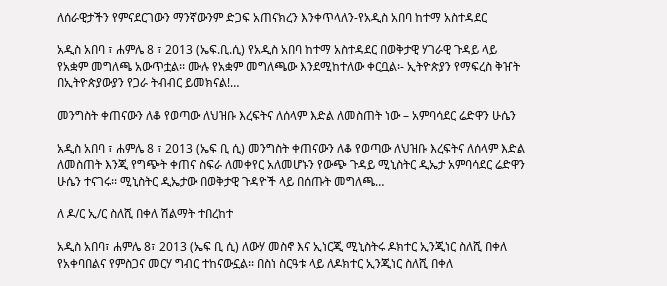ለሰራዊታችን የምናደርገውን ማንኛውንም ድጋፍ አጠናክረን እንቀጥላለን-የአዲስ አበባ ከተማ አስተዳደር

አዲስ አበባ ፣ ሐምሌ 8 ፣ 2013 (ኤፍ.ቢ.ሲ) የአዲስ አበባ ከተማ አስተዳደር በወቅታዊ ሃገራዊ ጉዳይ ላይ የአቋም መግለጫ አውጥቷል፡፡ ሙሉ የአቋም መግለጫው እንደሚከተለው ቀርቧል፡- ኢትዮጵያን የማፍረስ ቅዠት በኢትዮጵያውያን የጋራ ትብብር ይመክናል!…

መንግስት ቀጠናውን ለቆ የወጣው ለህዝቡ እረፍትና ለሰላም እድል ለመስጠት ነው – አምባሳደር ሬድዋን ሁሴን

አዲስ አበባ ፣ ሐምሌ 8 ፣ 2013 (ኤፍ ቢ ሲ) መንግስት ቀጠናውን ለቆ የወጣው ለህዝቡ እረፍትና ለሰላም እድል ለመስጠት እንጂ የግጭት ቀጠና ስፍራ ለመቀየር አለመሆኑን የውጭ ጉዳይ ሚኒስትር ዲኤታ አምባሳደር ሬድዋን ሁሴን ተናገሩ፡፡ ሚኒስትር ዲኤታው በወቅታዊ ጉዳዮች ላይ በሰጡት መግለጫ…

ለ ዶ/ር ኢ/ር ስለሺ በቀለ ሽልማት ተበረከተ

አዲስ አበባ፣ ሐምሌ 8፣ 2013 (ኤፍ ቢ ሲ) ለውሃ መስኖ እና ኢነርጂ ሚኒስትሩ ዶክተር ኢንጂነር ስለሺ በቀለ የአቀባበልና የምስጋና መርሃ ግብር ተከናውኗል፡፡ በስነ ስርዓቱ ላይ ለዶክተር ኢንጂነር ስለሺ በቀለ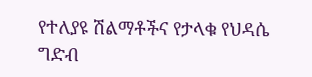የተለያዩ ሽልማቶችና የታላቁ የህዳሴ ግድብ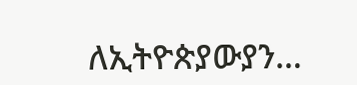ለኢትዮጵያውያን…